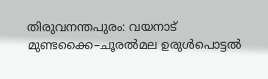തിരുവനന്തപുരം: വയനാട് മുണ്ടക്കൈ–ചൂരൽമല ഉരുൾപൊട്ടൽ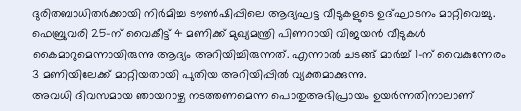ദുരിതബാധിതർക്കായി നിർമിച്ച ടൗൺഷിപ്പിലെ ആദ്യഘട്ട വീടുകളുടെ ഉദ്ഘാടനം മാറ്റിവെച്ചു. ഫെബ്രുവരി 25-ന് വൈകീട്ട് 4 മണിക്ക് മുഖ്യമന്ത്രി പിണറായി വിജയൻ വീടുകൾ കൈമാറുമെന്നായിരുന്നു ആദ്യം അറിയിച്ചിരുന്നത്. എന്നാൽ ചടങ്ങ് മാർച്ച് 1-ന് വൈകുന്നേരം 3 മണിയിലേക്ക് മാറ്റിയതായി പുതിയ അറിയിപ്പിൽ വ്യക്തമാക്കുന്നു.
അവധി ദിവസമായ ഞായറാഴ്ച നടത്തണമെന്ന പൊതുഅഭിപ്രായം ഉയർന്നതിനാലാണ്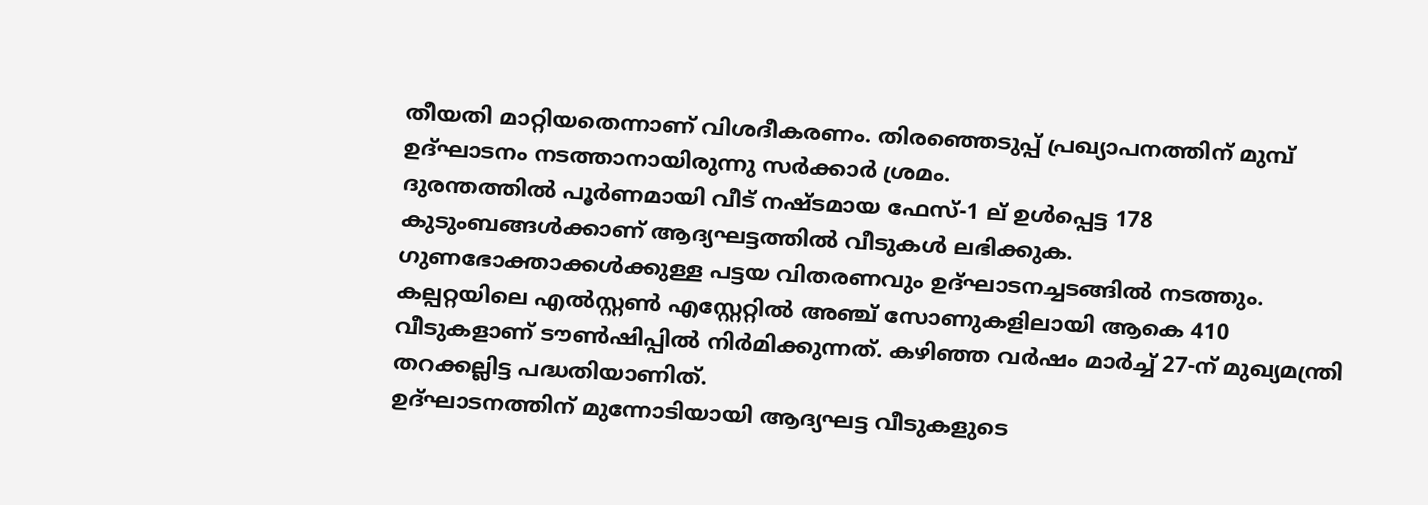തീയതി മാറ്റിയതെന്നാണ് വിശദീകരണം. തിരഞ്ഞെടുപ്പ് പ്രഖ്യാപനത്തിന് മുമ്പ് ഉദ്ഘാടനം നടത്താനായിരുന്നു സർക്കാർ ശ്രമം.
ദുരന്തത്തിൽ പൂർണമായി വീട് നഷ്ടമായ ഫേസ്-1 ല് ഉൾപ്പെട്ട 178 കുടുംബങ്ങൾക്കാണ് ആദ്യഘട്ടത്തിൽ വീടുകൾ ലഭിക്കുക. ഗുണഭോക്താക്കൾക്കുള്ള പട്ടയ വിതരണവും ഉദ്ഘാടനച്ചടങ്ങിൽ നടത്തും.
കല്പറ്റയിലെ എൽസ്റ്റൺ എസ്റ്റേറ്റിൽ അഞ്ച് സോണുകളിലായി ആകെ 410 വീടുകളാണ് ടൗൺഷിപ്പിൽ നിർമിക്കുന്നത്. കഴിഞ്ഞ വർഷം മാർച്ച് 27-ന് മുഖ്യമന്ത്രി തറക്കല്ലിട്ട പദ്ധതിയാണിത്.
ഉദ്ഘാടനത്തിന് മുന്നോടിയായി ആദ്യഘട്ട വീടുകളുടെ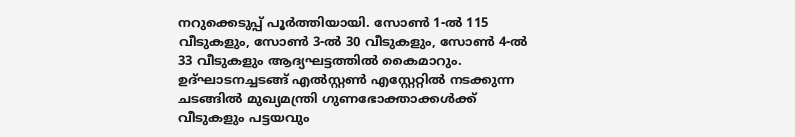നറുക്കെടുപ്പ് പൂർത്തിയായി. സോൺ 1-ൽ 115 വീടുകളും, സോൺ 3-ൽ 30 വീടുകളും, സോൺ 4-ൽ 33 വീടുകളും ആദ്യഘട്ടത്തിൽ കൈമാറും. ഉദ്ഘാടനച്ചടങ്ങ് എൽസ്റ്റൺ എസ്റ്റേറ്റിൽ നടക്കുന്ന ചടങ്ങിൽ മുഖ്യമന്ത്രി ഗുണഭോക്താക്കൾക്ക് വീടുകളും പട്ടയവും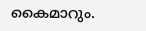കൈമാറും.